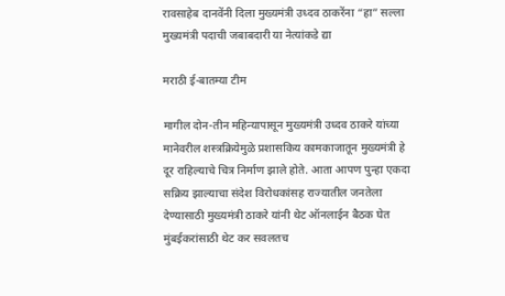रावसाहेब दानवेंनी दिला मुख्यमंत्री उध्दव ठाकरेंना “हा” सल्ला मुख्यमंत्री पदाची जबाबदारी या नेत्यांकडे द्या

मराठी ई-बातम्या टीम

मागील दोन-तीन महिन्यापासून मुख्यमंत्री उध्दव ठाकरे यांच्या मानेवरील शस्त्रक्रियेमुळे प्रशासकिय कामकाजातून मुख्यमंत्री हे दूर राहिल्याचे चित्र निर्माण झाले होते. आता आपण पुन्हा एकदा सक्रिय झाल्याचा संदेश विरोधकांसह राज्यातील जनतेला देण्यासाठी मुख्यमंत्री ठाकरे यांनी थेट ऑनलाईन बैठक घेत मुंबईकरांसाठी थेट कर सवलतच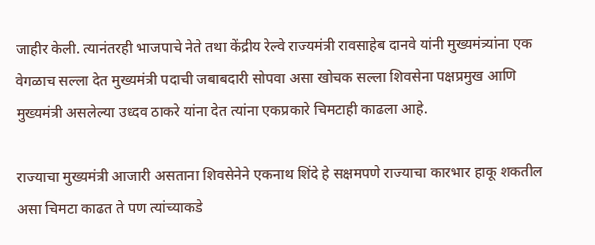जाहीर केली. त्यानंतरही भाजपाचे नेते तथा केंद्रीय रेल्वे राज्यमंत्री रावसाहेब दानवे यांनी मुख्यमंत्र्यांना एक वेगळाच सल्ला देत मुख्यमंत्री पदाची जबाबदारी सोपवा असा खोचक सल्ला शिवसेना पक्षप्रमुख आणि मुख्यमंत्री असलेल्या उध्दव ठाकरे यांना देत त्यांना एकप्रकारे चिमटाही काढला आहे.

राज्याचा मुख्यमंत्री आजारी असताना शिवसेनेने एकनाथ शिंदे हे सक्षमपणे राज्याचा कारभार हाकू शकतील असा चिमटा काढत ते पण त्यांच्याकडे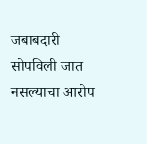जबाबदारी सोपविली जात नसल्याचा आरोप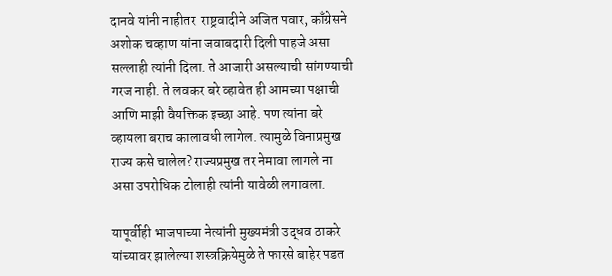दानवे यांनी नाहीतर  राष्ट्रवादीने अजित पवार, काँग्रेसने अशोक चव्हाण यांना जवाबदारी दिली पाहजे असा सल्लाही त्यांनी दिला. ते आजारी असल्याची सांगण्याची गरज नाही. ते लवकर बरे व्हावेत ही आमच्या पक्षाची आणि माझी वैयक्तिक इच्छा आहे. पण त्यांना बरे व्हायला बराच कालावधी लागेल. त्यामुळे विनाप्रमुख राज्य कसे चालेल? राज्यप्रमुख तर नेमावा लागले ना असा उपरोधिक टोलाही त्यांनी यावेळी लगावला.

यापूर्वीही भाजपाच्या नेत्यांनी मुख्यमंत्री उद्धव ठाकरे यांच्यावर झालेल्या शस्त्रक्रियेमुळे ते फारसे बाहेर पडत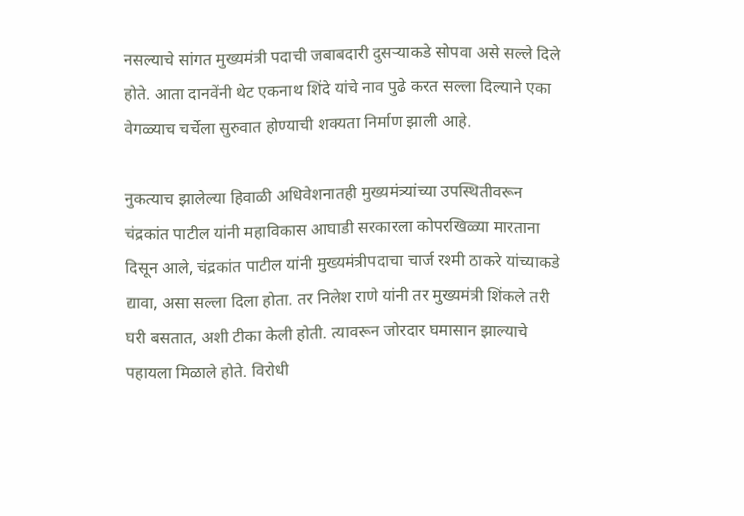नसल्याचे सांगत मुख्यमंत्री पदाची जबाबदारी दुसऱ्याकडे सोपवा असे सल्ले दिले होते. आता दानवेंनी थेट एकनाथ शिंदे यांचे नाव पुढे करत सल्ला दिल्याने एका वेगळ्याच चर्चेला सुरुवात होण्याची शक्यता निर्माण झाली आहे.

नुकत्याच झालेल्या हिवाळी अधिवेशनातही मुख्यमंत्र्यांच्या उपस्थितीवरून चंद्रकांत पाटील यांनी महाविकास आघाडी सरकारला कोपरखिळ्या मारताना दिसून आले, चंद्रकांत पाटील यांनी मुख्यमंत्रीपदाचा चार्ज रश्मी ठाकरे यांच्याकडे द्यावा, असा सल्ला दिला होता. तर निलेश राणे यांनी तर मुख्यमंत्री शिंकले तरी घरी बसतात, अशी टीका केली होती. त्यावरून जोरदार घमासान झाल्याचे पहायला मिळाले होते. विरोधी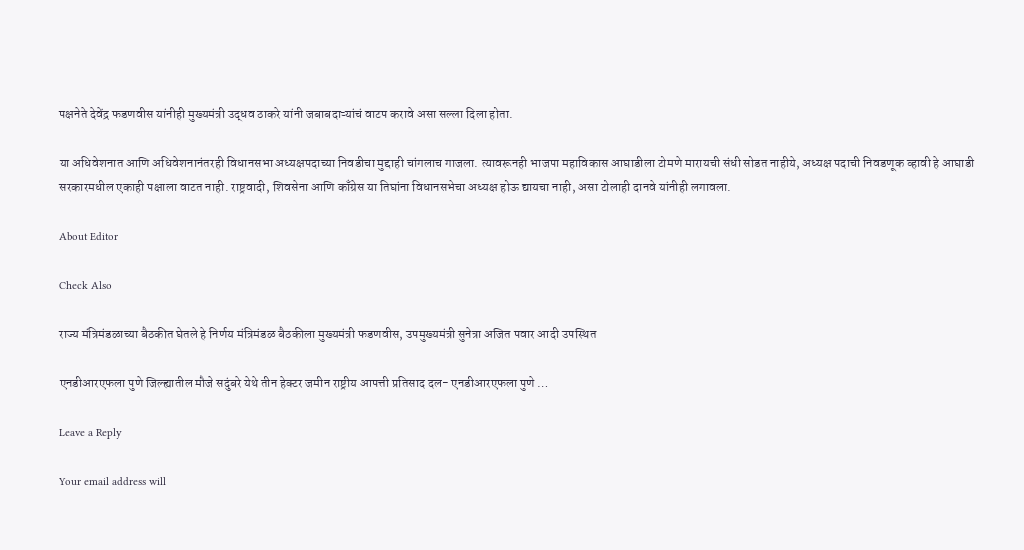पक्षनेते देवेंद्र फडणवीस यांनीही मुख्यमंत्री उद्धव ठाकरे यांनी जबाबदाऱ्यांचं वाटप करावे असा सल्ला दिला होता.

या अधिवेशनात आणि अधिवेशनानंतरही विधानसभा अध्यक्षपदाच्या निवडीचा मुद्दाही चांगलाच गाजला. त्यावरूनही भाजपा महाविकास आघाडीला टोमणे मारायची संधी सोडत नाहीये, अध्यक्ष पदाची निवडणूक व्हावी हे आघाडी सरकारमधील एकाही पक्षाला वाटत नाही. राष्ट्रवादी, शिवसेना आणि काँग्रेस या तिघांना विधानसभेचा अध्यक्ष होऊ द्यायचा नाही, असा टोलाही दानवे यांनीही लगावला.

About Editor

Check Also

राज्य मंत्रिमंडळाच्या बैठकीत घेतले हे निर्णय मंत्रिमंडळ बैठकीला मुख्यमंत्री फडणवीस, उपमुख्यमंत्री सुनेत्रा अजित पवार आदी उपस्थित

एनडीआरएफला पुणे जिल्ह्यातील मौजे सदुंबरे येथे तीन हेक्टर जमीन राष्ट्रीय आपत्ती प्रतिसाद दल- एनडीआरएफला पुणे …

Leave a Reply

Your email address will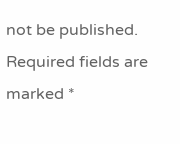not be published. Required fields are marked *